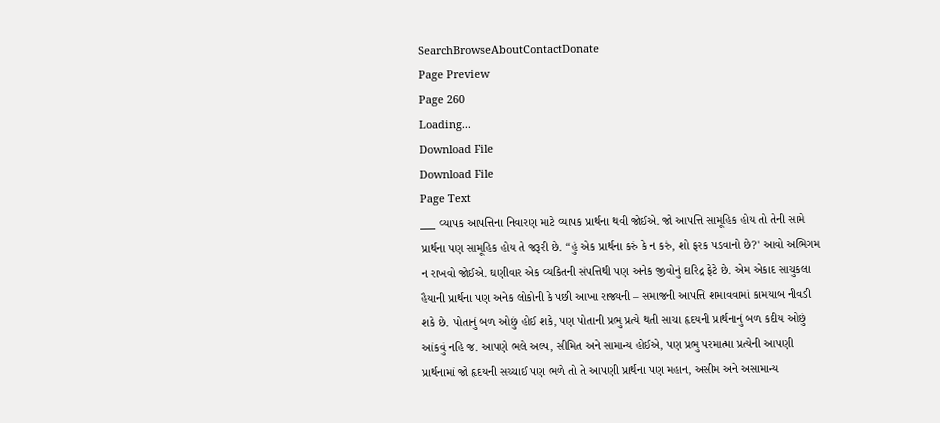SearchBrowseAboutContactDonate
Page Preview
Page 260
Loading...
Download File
Download File
Page Text
___ વ્યાપક આપત્તિના નિવારણ માટે વ્યાપક પ્રાર્થના થવી જોઈએ. જો આપત્તિ સામૂહિક હોય તો તેની સામે પ્રાર્થના પણ સામૂહિક હોય તે જરૂરી છે. “હું એક પ્રાર્થના કરું કે ન કરું, શો ફરક પડવાનો છે?' આવો અભિગમ ન રાખવો જોઈએ. ઘણીવાર એક વ્યકિતની સંપત્તિથી પણ અનેક જીવોનું દારિદ્ર ફેટે છે. એમ એકાદ સાચુકલા હૈયાની પ્રાર્થના પણ અનેક લોકોની કે પછી આખા રાજ્યની – સમાજની આપત્તિ શમાવવામાં કામયાબ નીવડી શકે છે. પોતાનું બળ ઓછું હોઈ શકે, પણ પોતાની પ્રભુ પ્રત્યે થતી સાચા હૃદયની પ્રાર્થનાનું બળ કદીય ઓછું આંકવું નહિ જ. આપણે ભલે અલ્પ, સીમિત અને સામાન્ય હોઈએ, પણ પ્રભુ પરમાત્મા પ્રત્યેની આપણી પ્રાર્થનામાં જો હૃદયની સચ્ચાઈ પણ ભળે તો તે આપણી પ્રાર્થના પણ મહાન, અસીમ અને અસામાન્ય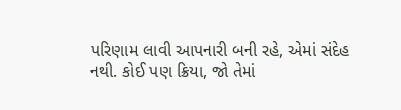પરિણામ લાવી આપનારી બની રહે, એમાં સંદેહ નથી. કોઈ પણ ક્રિયા, જો તેમાં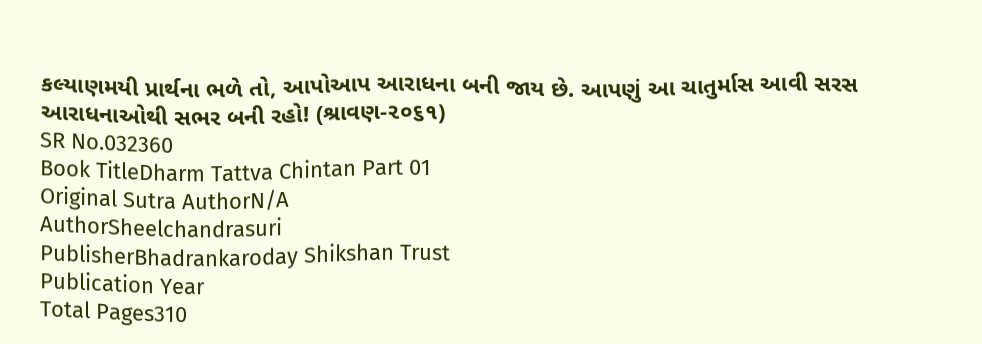કલ્યાણમયી પ્રાર્થના ભળે તો, આપોઆપ આરાધના બની જાય છે. આપણું આ ચાતુર્માસ આવી સરસ આરાધનાઓથી સભર બની રહો! (શ્રાવણ-૨૦૬૧)
SR No.032360
Book TitleDharm Tattva Chintan Part 01
Original Sutra AuthorN/A
AuthorSheelchandrasuri
PublisherBhadrankaroday Shikshan Trust
Publication Year
Total Pages310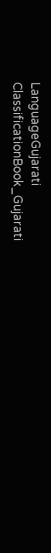LanguageGujarati
ClassificationBook_Gujarati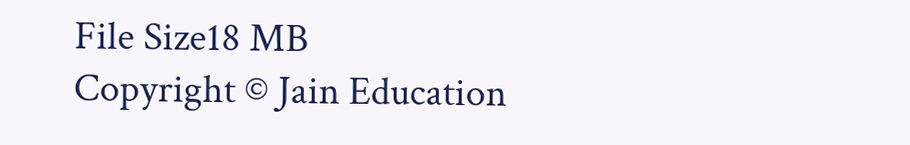File Size18 MB
Copyright © Jain Education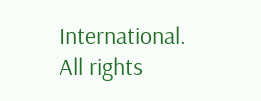International. All rights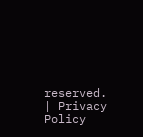reserved. | Privacy Policy